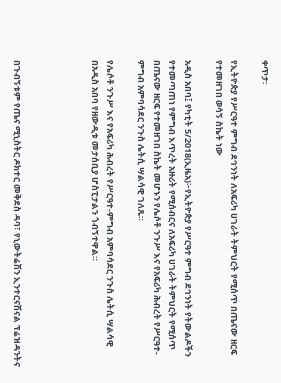ቀጥታ፡

የኢትዮጵያ የሥርዓተ ምግብ ደኅንነት ለአፍሪካ ሀገራት ትምህርት የሚሰጥ በጤናው ዘርፍ የተመዘገበ ወሳኝ ስኬት ነው

አዲስ አበባ፤ የካቲት 5/2018(ኢዜአ)፦የኢትዮጵያ የሥርዓተ ምግብ ደኅንነት የትውልዶችን የተመጣጠነ የምግብ እጥረት አዙሪት የሚሰብርና ለአፍሪካ ሀገራት ትምህርት የሚሰጥ በጤናው ዘርፍ የተመዘገበ ስኬት መሆኑን የሌሶቶ ንጉሥ እና የአፍሪካ ሕብረት የሥርዓተ-ምግብ አምባሳደር ንጉስ ሌትሲ ሣልሳዊ ገለጹ።

የሌሶቶ ንጉሥ እና የአፍሪካ ሕብረት የሥርዓተ-ምግብ አምባሳደር ንጉስ ሌትሲ ሣልሳዊ በአዲስ አበባ የዘውዲቱ መታሰቢያ ሆስፒታልን ጎብኝተዋል።




በጉብኝቱም የጤና ሚኒስትር ዶክተር መቅደስ ዳባ፣ የኒውትሬሽን ኢንተርናሽናል ፕሬዝዳንትና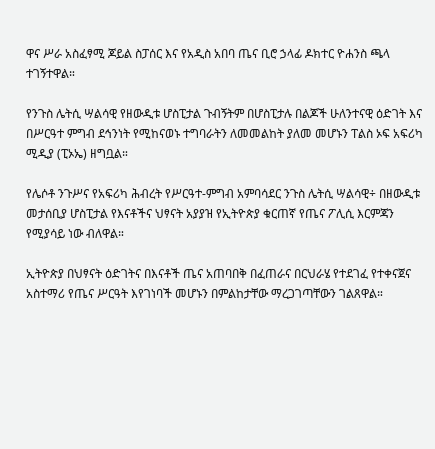ዋና ሥራ አስፈፃሚ ጆይል ስፓሰር እና የአዲስ አበባ ጤና ቢሮ ኃላፊ ዶክተር ዮሐንስ ጫላ ተገኝተዋል።

የንጉስ ሌትሲ ሣልሳዊ የዘውዲቱ ሆስፒታል ጉብኝትም በሆስፒታሉ በልጆች ሁለንተናዊ ዕድገት እና በሥርዓተ ምግብ ደኅንነት የሚከናወኑ ተግባራትን ለመመልከት ያለመ መሆኑን ፐልስ ኦፍ አፍሪካ ሚዲያ (ፒኦኤ) ዘግቧል።

የሌሶቶ ንጉሥና የአፍሪካ ሕብረት የሥርዓተ-ምግብ አምባሳደር ንጉስ ሌትሲ ሣልሳዊ÷ በዘውዲቱ መታሰቢያ ሆስፒታል የእናቶችና ህፃናት አያያዝ የኢትዮጵያ ቁርጠኛ የጤና ፖሊሲ እርምጃን የሚያሳይ ነው ብለዋል።

ኢትዮጵያ በህፃናት ዕድገትና በእናቶች ጤና አጠባበቅ በፈጠራና በርህራሄ የተደገፈ የተቀናጀና አስተማሪ የጤና ሥርዓት እየገነባች መሆኑን በምልከታቸው ማረጋገጣቸውን ገልጸዋል።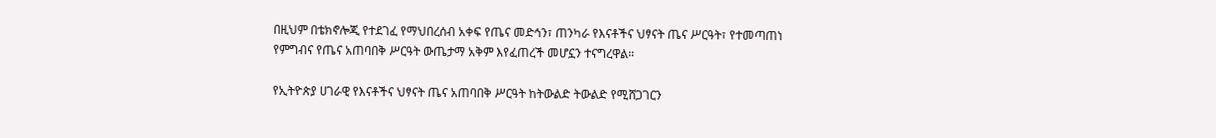በዚህም በቴክኖሎጂ የተደገፈ የማህበረሰብ አቀፍ የጤና መድኅን፣ ጠንካራ የእናቶችና ህፃናት ጤና ሥርዓት፣ የተመጣጠነ የምግብና የጤና አጠባበቅ ሥርዓት ውጤታማ አቅም እየፈጠረች መሆኗን ተናግረዋል።

የኢትዮጵያ ሀገራዊ የእናቶችና ህፃናት ጤና አጠባበቅ ሥርዓት ከትውልድ ትውልድ የሚሸጋገርን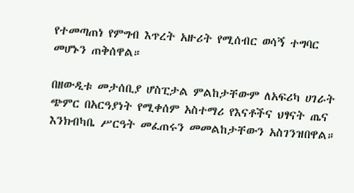የተመጣጠነ የምግብ እጥረት አዙሪት የሚሰብር ወሳኝ ተግባር መሆኑን ጠቅሰዋል።

በዘውዲቱ መታሰቢያ ሆስፒታል ምልከታቸውም ለአፍሪካ ሀገራት ጭምር በአርዓያነት የሚቀሰም አስተማሪ የእናቶችና ህፃናት ጤና እንክብካቤ ሥርዓት መፈጠሩን መመልከታቸውን አስገንዝበዋል።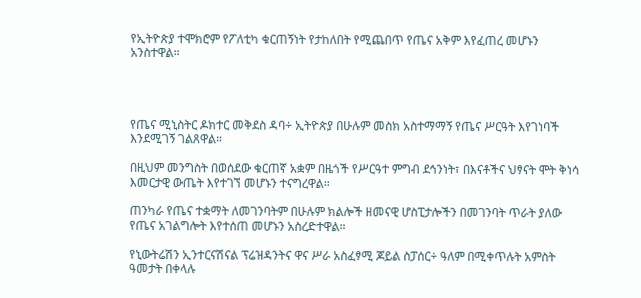የኢትዮጵያ ተሞክሮም የፖለቲካ ቁርጠኝነት የታከለበት የሚጨበጥ የጤና አቅም እየፈጠረ መሆኑን አንስተዋል።




የጤና ሚኒስትር ዶክተር መቅደስ ዳባ÷ ኢትዮጵያ በሁሉም መስክ አስተማማኝ የጤና ሥርዓት እየገነባች እንደሚገኝ ገልጸዋል።

በዚህም መንግስት በወሰደው ቁርጠኛ አቋም በዜጎች የሥርዓተ ምግብ ደኅንነት፣ በእናቶችና ህፃናት ሞት ቅነሳ እመርታዊ ውጤት እየተገኘ መሆኑን ተናግረዋል።

ጠንካራ የጤና ተቋማት ለመገንባትም በሁሉም ክልሎች ዘመናዊ ሆስፒታሎችን በመገንባት ጥራት ያለው የጤና አገልግሎት እየተሰጠ መሆኑን አስረድተዋል።

የኒውትሬሽን ኢንተርናሽናል ፕሬዝዳንትና ዋና ሥራ አስፈፃሚ ጆይል ስፓሰር÷ ዓለም በሚቀጥሉት አምስት ዓመታት በቀላሉ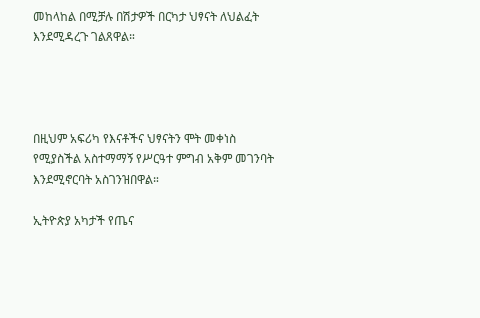መከላከል በሚቻሉ በሽታዎች በርካታ ህፃናት ለህልፈት እንደሚዳረጉ ገልጸዋል።




በዚህም አፍሪካ የእናቶችና ህፃናትን ሞት መቀነስ የሚያስችል አስተማማኝ የሥርዓተ ምግብ አቅም መገንባት እንደሚኖርባት አስገንዝበዋል።

ኢትዮጵያ አካታች የጤና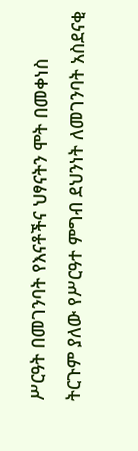ሥርዓት በመገንባት የእናቶችና ህፃናትን ሞት በመቀነስ ትርጉም ያለው የሥርዓተ ምግብ ደህንነት ለመገንባት አስደናቂ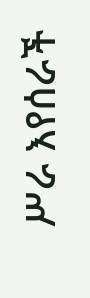ሥራ እየሰራች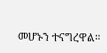መሆኑን ተናግረዋል።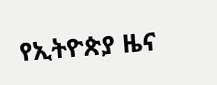የኢትዮጵያ ዜና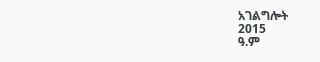አገልግሎት
2015
ዓ.ም